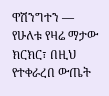ዋሽንግተን —
የሁለቱ የዛሬ ማታው ክርክር፣ በዚህ የተቀራረበ ውጤት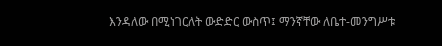እንዳለው በሚነገርለት ውድድር ውስጥ፤ ማንኛቸው ለቤተ-መንግሥቱ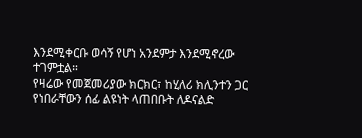እንደሚቀርቡ ወሳኝ የሆነ አንደምታ እንደሚኖረው ተገምቷል።
የዛሬው የመጀመሪያው ክርክር፣ ከሂለሪ ክሊንተን ጋር የነበራቸውን ሰፊ ልዩነት ላጠበቡት ለዶናልድ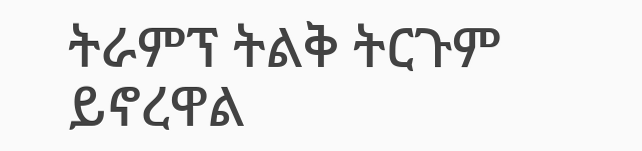ትራምፕ ትልቅ ትርጉም ይኖረዋል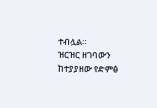ተብሏል።
ዝርዝር ዘገባውን ከተያያዘው የድምፅ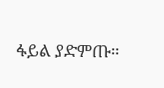ፋይል ያድምጡ።